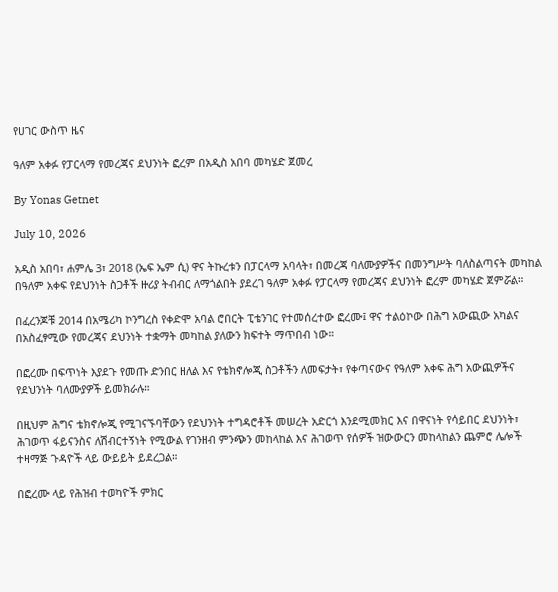የሀገር ውስጥ ዜና

ዓለም አቀፉ የፓርላማ የመረጃና ደህንነት ፎረም በአዲስ አበባ መካሄድ ጀመረ

By Yonas Getnet

July 10, 2026

አዲስ አበባ፣ ሐምሌ 3፣ 2018 (ኤፍ ኤም ሲ) ዋና ትኩረቱን በፓርላማ አባላት፣ በመረጃ ባለሙያዎችና በመንግሥት ባለስልጣናት መካከል በዓለም አቀፍ የደህንነት ስጋቶች ዙሪያ ትብብር ለማጎልበት ያደረገ ዓለም አቀፉ የፓርላማ የመረጃና ደህንነት ፎረም መካሄድ ጀምሯል።

በፈረንጆቹ 2014 በአሜሪካ ኮንግረስ የቀድሞ አባል ሮበርት ፒቴንገር የተመሰረተው ፎረሙ፤ ዋና ተልዕኮው በሕግ አውጪው አካልና በአስፈፃሚው የመረጃና ደህንነት ተቋማት መካከል ያለውን ክፍተት ማጥበብ ነው።

በፎረሙ በፍጥነት እያደጉ የመጡ ድንበር ዘለል እና የቴክኖሎጂ ስጋቶችን ለመፍታት፣ የቀጣናውና የዓለም አቀፍ ሕግ አውጪዎችና የደህንነት ባለሙያዎች ይመክራሉ።

በዚህም ሕግና ቴክኖሎጂ የሚገናኙባቸውን የደህንነት ተግዳሮቶች መሠረት አድርጎ እንደሚመክር እና በዋናነት የሳይበር ደህንነት፣ ሕገወጥ ፋይናንስና ለሽብርተኝነት የሚውል የገንዘብ ምንጭን መከላከል እና ሕገወጥ የሰዎች ዝውውርን መከላከልን ጨምሮ ሌሎች ተዛማጅ ጉዳዮች ላይ ውይይት ይደረጋል።

በፎረሙ ላይ የሕዝብ ተወካዮች ምክር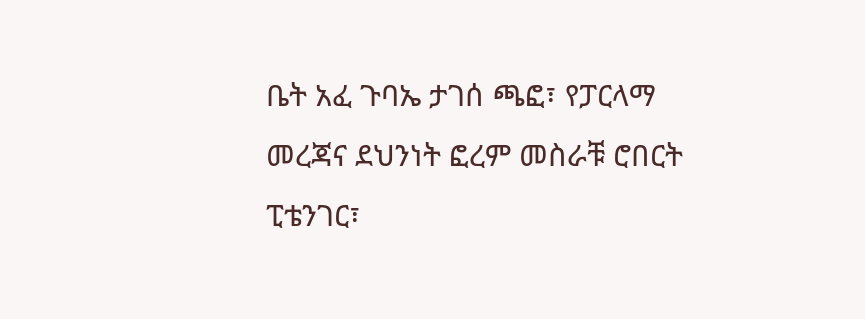ቤት አፈ ጉባኤ ታገሰ ጫፎ፣ የፓርላማ መረጃና ደህንነት ፎረም መስራቹ ሮበርት ፒቴንገር፣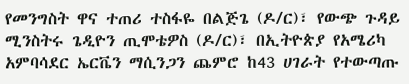የመንግስት ዋና ተጠሪ ተስፋዬ በልጅጌ (ዶ/ር)፣ የውጭ ጉዳይ ሚንስትሩ ጌዲዮን ጢሞቴዎስ (ዶ/ር)፣ በኢትዮጵያ የአሜሪካ አምባሳደር ኤርቬን ማሲንጋን ጨምሮ ከ43 ሀገራት የተውጣጡ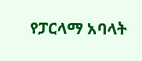የፓርላማ አባላት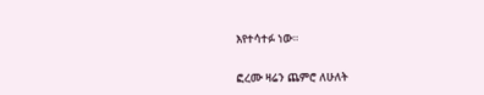እየተሳተፉ ነው።

ፎረሙ ዛሬን ጨምሮ ለሁለት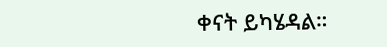ቀናት ይካሄዳል።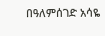በዓለምሰገድ አሳዬ